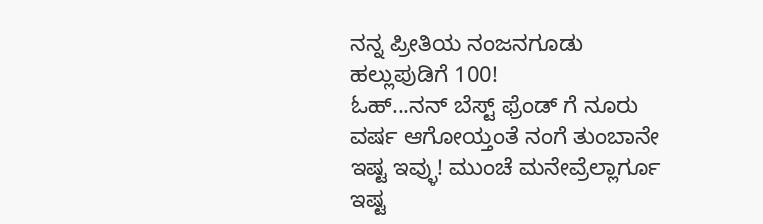ನನ್ನ ಪ್ರೀತಿಯ ನಂಜನಗೂಡು ಹಲ್ಲುಪುಡಿಗೆ 100!
ಓಹ್...ನನ್ ಬೆಸ್ಟ್ ಫ್ರೆಂಡ್ ಗೆ ನೂರು ವರ್ಷ ಆಗೋಯ್ತಂತೆ ನಂಗೆ ತುಂಬಾನೇ ಇಷ್ಟ ಇವ್ಳು! ಮುಂಚೆ ಮನೇವ್ರೆಲ್ಲಾರ್ಗೂ ಇಷ್ಟ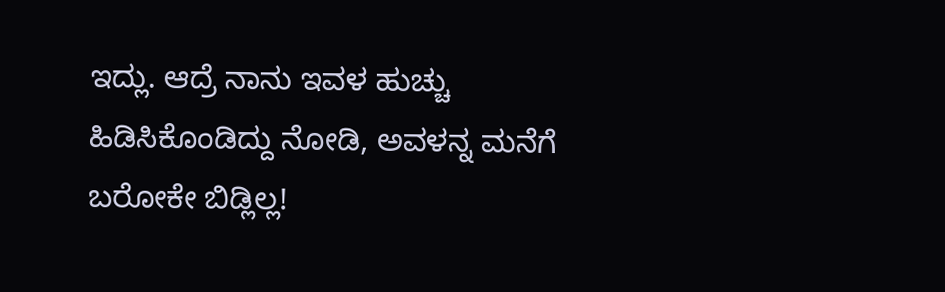ಇದ್ಲು. ಆದ್ರೆ ನಾನು ಇವಳ ಹುಚ್ಚು ಹಿಡಿಸಿಕೊಂಡಿದ್ದು ನೋಡಿ, ಅವಳನ್ನ ಮನೆಗೆ ಬರೋಕೇ ಬಿಡ್ಲಿಲ್ಲ!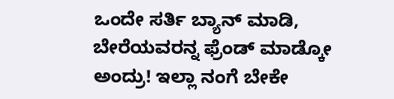ಒಂದೇ ಸರ್ತಿ ಬ್ಯಾನ್ ಮಾಡಿ, ಬೇರೆಯವರನ್ನ ಫ್ರೆಂಡ್ ಮಾಡ್ಕೋ ಅಂದ್ರು! ಇಲ್ಲಾ ನಂಗೆ ಬೇಕೇ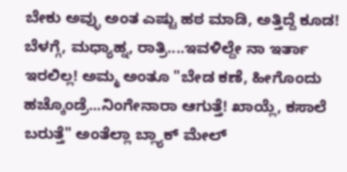ಬೇಕು ಅವ್ಳು ಅಂತ ಎಷ್ಟು ಹಠ ಮಾಡಿ, ಅತ್ತಿದ್ದೆ ಕೂಡ! ಬೆಳಗ್ಗೆ, ಮಧ್ಯಾಹ್ನ, ರಾತ್ರಿ....ಇವಳಿಲ್ದೇ ನಾ ಇರ್ತಾ ಇರಲಿಲ್ಲ! ಅಮ್ಮ ಅಂತೂ "ಬೇಡ ಕಣೆ, ಹೀಗೊಂದು ಹಚ್ಕೊಂಡ್ರೆ...ನಿಂಗೇನಾರಾ ಆಗುತ್ತೆ! ಖಾಯ್ಲೆ, ಕಸಾಲೆ ಬರುತ್ತೆ" ಅಂತೆಲ್ಲಾ ಬ್ಲ್ಯಾಕ್ ಮೇಲ್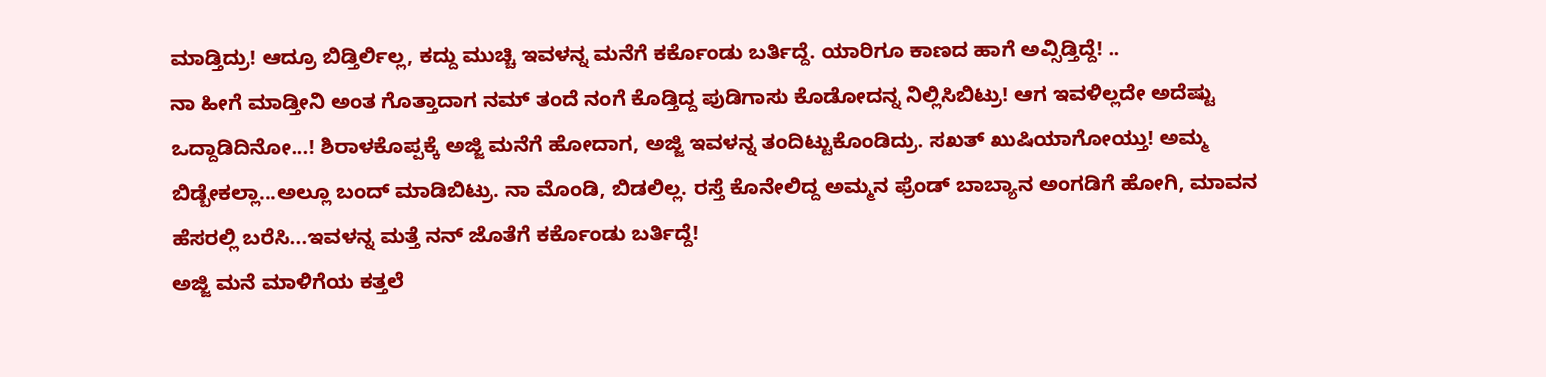ಮಾಡ್ತಿದ್ರು! ಆದ್ರೂ ಬಿಡ್ತಿರ್ಲಿಲ್ಲ, ಕದ್ದು ಮುಚ್ಚಿ ಇವಳನ್ನ ಮನೆಗೆ ಕರ್ಕೊಂಡು ಬರ್ತಿದ್ದೆ. ಯಾರಿಗೂ ಕಾಣದ ಹಾಗೆ ಅವ್ಸಿಡ್ತಿದ್ದೆ! ..
ನಾ ಹೀಗೆ ಮಾಡ್ತೀನಿ ಅಂತ ಗೊತ್ತಾದಾಗ ನಮ್ ತಂದೆ ನಂಗೆ ಕೊಡ್ತಿದ್ದ ಪುಡಿಗಾಸು ಕೊಡೋದನ್ನ ನಿಲ್ಲಿಸಿಬಿಟ್ರು! ಆಗ ಇವಳಿಲ್ಲದೇ ಅದೆಷ್ಟು ಒದ್ದಾಡಿದಿನೋ...! ಶಿರಾಳಕೊಪ್ಪಕ್ಕೆ ಅಜ್ಜಿ ಮನೆಗೆ ಹೋದಾಗ, ಅಜ್ಜಿ ಇವಳನ್ನ ತಂದಿಟ್ಟುಕೊಂಡಿದ್ರು. ಸಖತ್ ಖುಷಿಯಾಗೋಯ್ತು! ಅಮ್ಮ ಬಿಡ್ಬೇಕಲ್ಲಾ...ಅಲ್ಲೂ ಬಂದ್ ಮಾಡಿಬಿಟ್ರು. ನಾ ಮೊಂಡಿ, ಬಿಡಲಿಲ್ಲ. ರಸ್ತೆ ಕೊನೇಲಿದ್ದ ಅಮ್ಮನ ಫ್ರೆಂಡ್ ಬಾಬ್ಯಾನ ಅಂಗಡಿಗೆ ಹೋಗಿ, ಮಾವನ ಹೆಸರಲ್ಲಿ ಬರೆಸಿ...ಇವಳನ್ನ ಮತ್ತೆ ನನ್ ಜೊತೆಗೆ ಕರ್ಕೊಂಡು ಬರ್ತಿದ್ದೆ!
ಅಜ್ಜಿ ಮನೆ ಮಾಳಿಗೆಯ ಕತ್ತಲೆ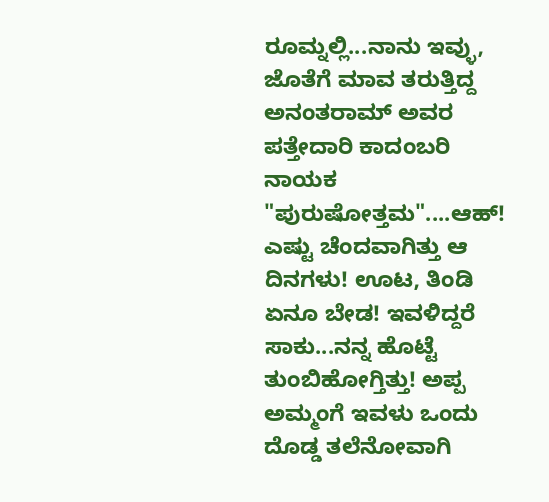ರೂಮ್ನಲ್ಲಿ...ನಾನು ಇವ್ಳು, ಜೊತೆಗೆ ಮಾವ ತರುತ್ತಿದ್ದ ಅನಂತರಾಮ್ ಅವರ ಪತ್ತೇದಾರಿ ಕಾದಂಬರಿ ನಾಯಕ "ಪುರುಷೋತ್ತಮ"....ಆಹ್! ಎಷ್ಟು ಚೆಂದವಾಗಿತ್ತು ಆ ದಿನಗಳು! ಊಟ, ತಿಂಡಿ ಏನೂ ಬೇಡ! ಇವಳಿದ್ದರೆ ಸಾಕು...ನನ್ನ ಹೊಟ್ಟೆ ತುಂಬಿಹೋಗ್ತಿತ್ತು! ಅಪ್ಪ ಅಮ್ಮಂಗೆ ಇವಳು ಒಂದು ದೊಡ್ಡ ತಲೆನೋವಾಗಿ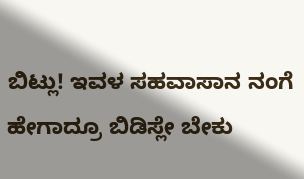ಬಿಟ್ಲು! ಇವಳ ಸಹವಾಸಾನ ನಂಗೆ ಹೇಗಾದ್ರೂ ಬಿಡಿಸ್ಲೇ ಬೇಕು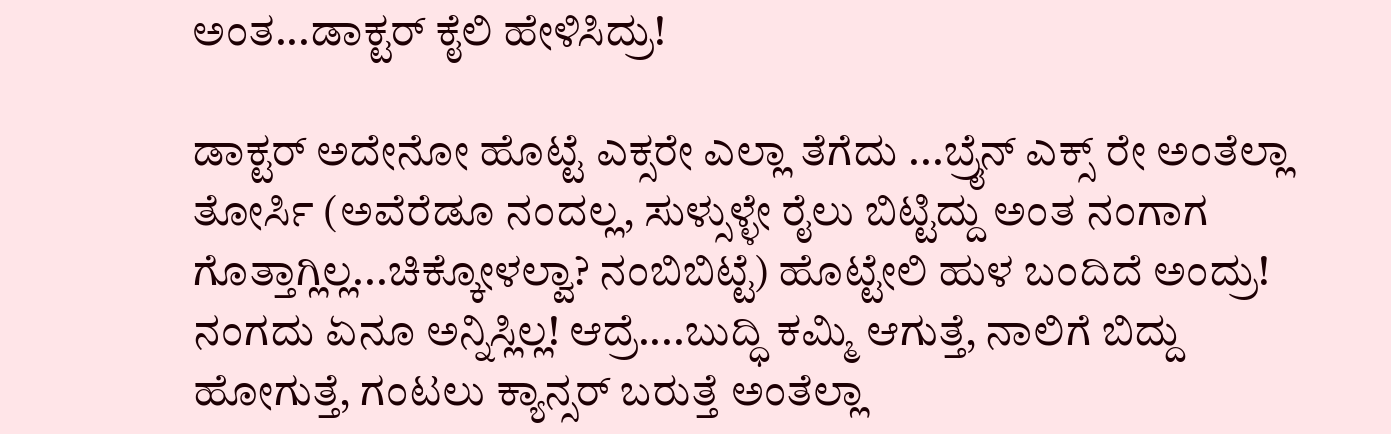ಅಂತ...ಡಾಕ್ಟರ್ ಕೈಲಿ ಹೇಳಿಸಿದ್ರು!

ಡಾಕ್ಟರ್ ಅದೇನೋ ಹೊಟ್ಟೆ ಎಕ್ಸರೇ ಎಲ್ಲಾ ತೆಗೆದು ...ಬ್ರೈನ್ ಎಕ್ಸ್ ರೇ ಅಂತೆಲ್ಲಾ ತೋರ್ಸಿ (ಅವೆರೆಡೂ ನಂದಲ್ಲ, ಸುಳ್ಸುಳ್ಳೇ ರೈಲು ಬಿಟ್ಟಿದ್ದು ಅಂತ ನಂಗಾಗ ಗೊತ್ತಾಗ್ಲಿಲ್ಲ...ಚಿಕ್ಕೋಳಲ್ವಾ? ನಂಬಿಬಿಟ್ಟೆ) ಹೊಟ್ಟೇಲಿ ಹುಳ ಬಂದಿದೆ ಅಂದ್ರು! ನಂಗದು ಏನೂ ಅನ್ನಿಸ್ಲಿಲ್ಲ! ಆದ್ರೆ....ಬುದ್ಧಿ ಕಮ್ಮಿ ಆಗುತ್ತೆ, ನಾಲಿಗೆ ಬಿದ್ದು ಹೋಗುತ್ತೆ, ಗಂಟಲು ಕ್ಯಾನ್ಸರ್ ಬರುತ್ತೆ ಅಂತೆಲ್ಲಾ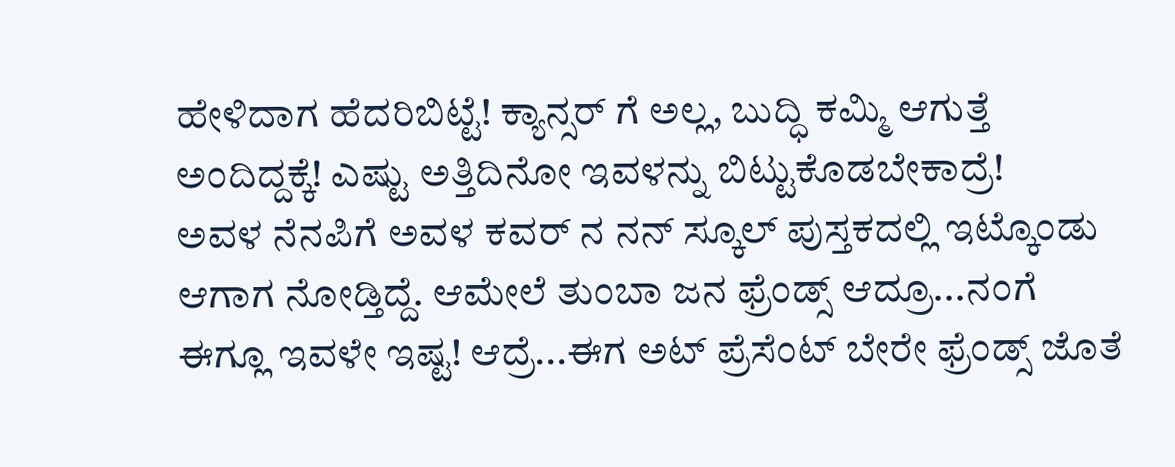ಹೇಳಿದಾಗ ಹೆದರಿಬಿಟ್ಟೆ! ಕ್ಯಾನ್ಸರ್ ಗೆ ಅಲ್ಲ, ಬುದ್ಧಿ ಕಮ್ಮಿ ಆಗುತ್ತೆ ಅಂದಿದ್ದಕ್ಕೆ! ಎಷ್ಟು ಅತ್ತಿದಿನೋ ಇವಳನ್ನು ಬಿಟ್ಟುಕೊಡಬೇಕಾದ್ರೆ!
ಅವಳ ನೆನಪಿಗೆ ಅವಳ ಕವರ್ ನ ನನ್ ಸ್ಕೂಲ್ ಪುಸ್ತಕದಲ್ಲಿ ಇಟ್ಕೊಂಡು ಆಗಾಗ ನೋಡ್ತಿದ್ದೆ. ಆಮೇಲೆ ತುಂಬಾ ಜನ ಫ್ರೆಂಡ್ಸ್ ಆದ್ರೂ...ನಂಗೆ ಈಗ್ಲೂ ಇವಳೇ ಇಷ್ಟ! ಆದ್ರೆ...ಈಗ ಅಟ್ ಪ್ರೆಸೆಂಟ್ ಬೇರೇ ಫ್ರೆಂಡ್ಸ್ ಜೊತೆ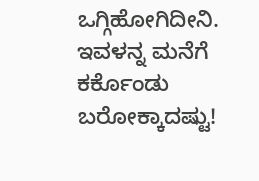ಒಗ್ಗಿಹೋಗಿದೀನಿ. ಇವಳನ್ನ ಮನೆಗೆ ಕರ್ಕೊಂಡು ಬರೋಕ್ಕಾದಷ್ಟು!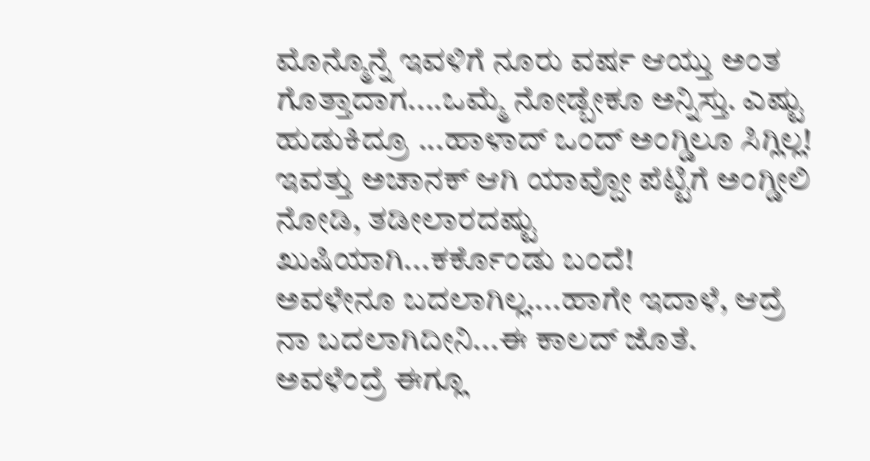ಮೊನ್ಮೊನ್ನೆ ಇವಳಿಗೆ ನೂರು ವರ್ಷ ಆಯ್ತು ಅಂತ ಗೊತ್ತಾದಾಗ....ಒಮ್ಮೆ ನೋಡ್ಬೇಕೂ ಅನ್ನಿಸ್ತು. ಎಷ್ಟು ಹುಡುಕಿದ್ರೂ ...ಹಾಳಾದ್ ಒಂದ್ ಅಂಗ್ಡಿಲೂ ಸಿಗ್ಲಿಲ್ಲ! ಇವತ್ತು ಅಚಾನಕ್ ಆಗಿ ಯಾವ್ದೋ ಪೆಟ್ಟಿಗೆ ಅಂಗ್ಡೀಲಿ ನೋಡಿ, ತಡೀಲಾರದಷ್ಟು ಖುಷಿಯಾಗಿ...ಕರ್ಕೊಂಡು ಬಂದೆ!
ಅವಳೇನೂ ಬದಲಾಗಿಲ್ಲ....ಹಾಗೇ ಇದಾಳೆ, ಆದ್ರೆ ನಾ ಬದಲಾಗಿದೀನಿ...ಈ ಕಾಲದ್ ಜೊತೆ. ಅವಳೆಂದ್ರೆ ಈಗ್ಲೂ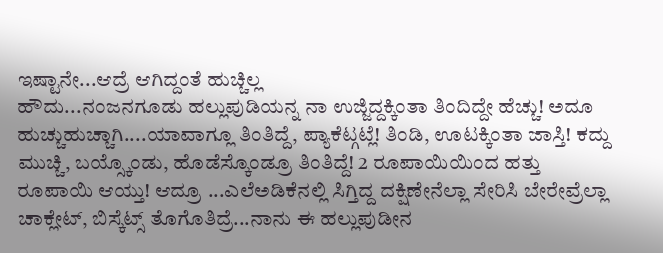ಇಷ್ಟಾನೇ...ಆದ್ರೆ ಆಗಿದ್ದಂತೆ ಹುಚ್ಚಿಲ್ಲ
ಹೌದು...ನಂಜನಗೂಡು ಹಲ್ಲುಪುಡಿಯನ್ನ ನಾ ಉಜ್ಜಿದ್ದಕ್ಕಿಂತಾ ತಿಂದಿದ್ದೇ ಹೆಚ್ಚು! ಅದೂ ಹುಚ್ಚುಹುಚ್ಚಾಗಿ....ಯಾವಾಗ್ಲೂ ತಿಂತಿದ್ದೆ, ಪ್ಯಾಕೆಟ್ಗಟ್ಲೆ! ತಿಂಡಿ, ಊಟಕ್ಕಿಂತಾ ಜಾಸ್ತಿ! ಕದ್ದು ಮುಚ್ಚಿ, ಬಯ್ಸ್ಕೊಂಡು, ಹೊಡೆಸ್ಕೊಂಡ್ರೂ ತಿಂತಿದ್ದೆ! 2 ರೂಪಾಯಿಯಿಂದ ಹತ್ತು ರೂಪಾಯಿ ಆಯ್ತು! ಆದ್ರೂ ...ಎಲೆಅಡಿಕೆನಲ್ಲಿ ಸಿಗ್ತಿದ್ದ ದಕ್ಷಿಣೇನೆಲ್ಲಾ ಸೇರಿಸಿ ಬೇರೇವ್ರೆಲ್ಲಾ ಚಾಕ್ಲೇಟ್, ಬಿಸ್ಕೆಟ್ಸ್ ತೊಗೊತಿದ್ರೆ...ನಾನು ಈ ಹಲ್ಲುಪುಡೀನ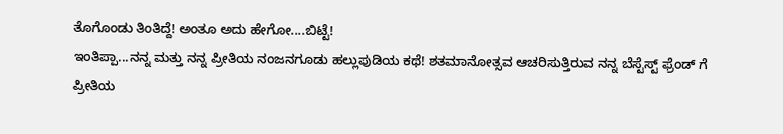ತೊಗೊಂಡು ತಿಂತಿದ್ದೆ! ಅಂತೂ ಅದು ಹೇಗೋ....ಬಿಟ್ಟೆ!
ಇಂತಿಪ್ಪಾ...ನನ್ನ ಮತ್ತು ನನ್ನ ಪ್ರೀತಿಯ ನಂಜನಗೂಡು ಹಲ್ಲುಪುಡಿಯ ಕಥೆ! ಶತಮಾನೋತ್ಸವ ಆಚರಿಸುತ್ತಿರುವ ನನ್ನ ಬೆಸ್ಟೆಸ್ಟ್ ಫ್ರೆಂಡ್ ಗೆ ಪ್ರೀತಿಯ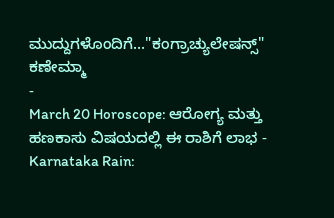ಮುದ್ದುಗಳೊಂದಿಗೆ..."ಕಂಗ್ರಾಚ್ಯುಲೇಷನ್ಸ್" ಕಣೇಮ್ಮಾ
-
March 20 Horoscope: ಆರೋಗ್ಯ ಮತ್ತು ಹಣಕಾಸು ವಿಷಯದಲ್ಲಿ ಈ ರಾಶಿಗೆ ಲಾಭ -
Karnataka Rain: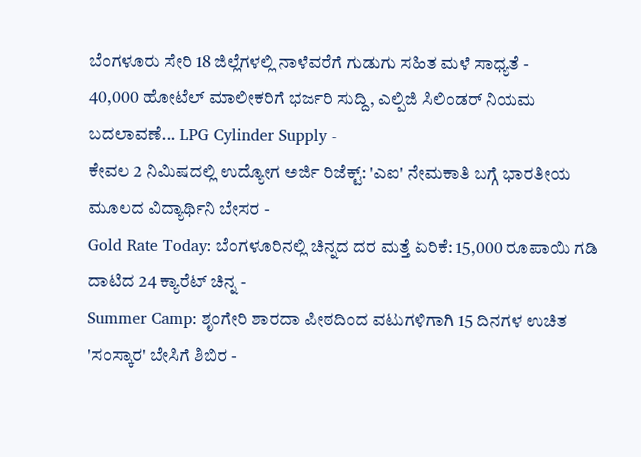ಬೆಂಗಳೂರು ಸೇರಿ 18 ಜಿಲ್ಲೆಗಳಲ್ಲಿ ನಾಳೆವರೆಗೆ ಗುಡುಗು ಸಹಿತ ಮಳೆ ಸಾಧ್ಯತೆ -
40,000 ಹೋಟೆಲ್ ಮಾಲೀಕರಿಗೆ ಭರ್ಜರಿ ಸುದ್ದಿ, ಎಲ್ಪಿಜಿ ಸಿಲಿಂಡರ್ ನಿಯಮ ಬದಲಾವಣೆ... LPG Cylinder Supply -
ಕೇವಲ 2 ನಿಮಿಷದಲ್ಲಿ ಉದ್ಯೋಗ ಅರ್ಜಿ ರಿಜೆಕ್ಟ್: 'ಎಐ' ನೇಮಕಾತಿ ಬಗ್ಗೆ ಭಾರತೀಯ ಮೂಲದ ವಿದ್ಯಾರ್ಥಿನಿ ಬೇಸರ -
Gold Rate Today: ಬೆಂಗಳೂರಿನಲ್ಲಿ ಚಿನ್ನದ ದರ ಮತ್ತೆ ಏರಿಕೆ: 15,000 ರೂಪಾಯಿ ಗಡಿ ದಾಟಿದ 24 ಕ್ಯಾರೆಟ್ ಚಿನ್ನ -
Summer Camp: ಶೃಂಗೇರಿ ಶಾರದಾ ಪೀಠದಿಂದ ವಟುಗಳಿಗಾಗಿ 15 ದಿನಗಳ ಉಚಿತ 'ಸಂಸ್ಕಾರ' ಬೇಸಿಗೆ ಶಿಬಿರ -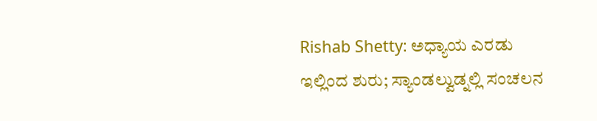Rishab Shetty: ಅಧ್ಯಾಯ ಎರಡು ಇಲ್ಲಿಂದ ಶುರು; ಸ್ಯಾಂಡಲ್ವುಡ್ನಲ್ಲಿ ಸಂಚಲನ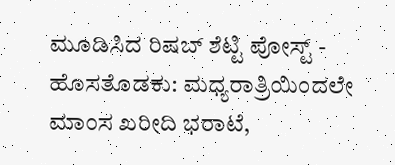ಮೂಡಿಸಿದ ರಿಷಬ್ ಶೆಟ್ಟಿ ಪೋಸ್ಟ್ -
ಹೊಸತೊಡಕು: ಮಧ್ಯರಾತ್ರಿಯಿಂದಲೇ ಮಾಂಸ ಖರೀದಿ ಭರಾಟೆ,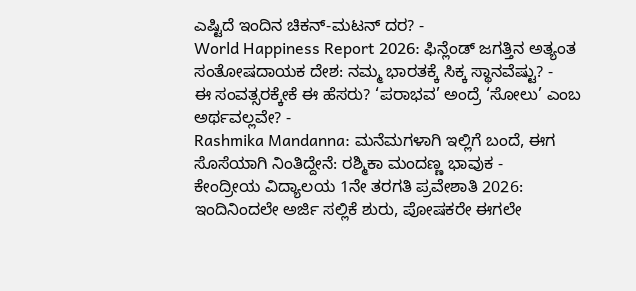ಎಷ್ಟಿದೆ ಇಂದಿನ ಚಿಕನ್-ಮಟನ್ ದರ? -
World Happiness Report 2026: ಫಿನ್ಲೆಂಡ್ ಜಗತ್ತಿನ ಅತ್ಯಂತ ಸಂತೋಷದಾಯಕ ದೇಶ: ನಮ್ಮ ಭಾರತಕ್ಕೆ ಸಿಕ್ಕ ಸ್ಥಾನವೆಷ್ಟು? -
ಈ ಸಂವತ್ಸರಕ್ಕೇಕೆ ಈ ಹೆಸರು? ‘ಪರಾಭವ’ ಅಂದ್ರೆ ‘ಸೋಲು’ ಎಂಬ ಅರ್ಥವಲ್ಲವೇ? -
Rashmika Mandanna: ಮನೆಮಗಳಾಗಿ ಇಲ್ಲಿಗೆ ಬಂದೆ, ಈಗ ಸೊಸೆಯಾಗಿ ನಿಂತಿದ್ದೇನೆ: ರಶ್ಮಿಕಾ ಮಂದಣ್ಣ ಭಾವುಕ -
ಕೇಂದ್ರೀಯ ವಿದ್ಯಾಲಯ 1ನೇ ತರಗತಿ ಪ್ರವೇಶಾತಿ 2026: ಇಂದಿನಿಂದಲೇ ಅರ್ಜಿ ಸಲ್ಲಿಕೆ ಶುರು, ಪೋಷಕರೇ ಈಗಲೇ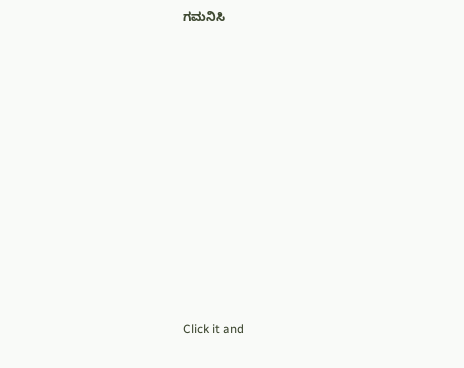ಗಮನಿಸಿ












Click it and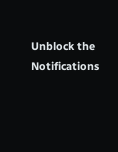Unblock the Notifications